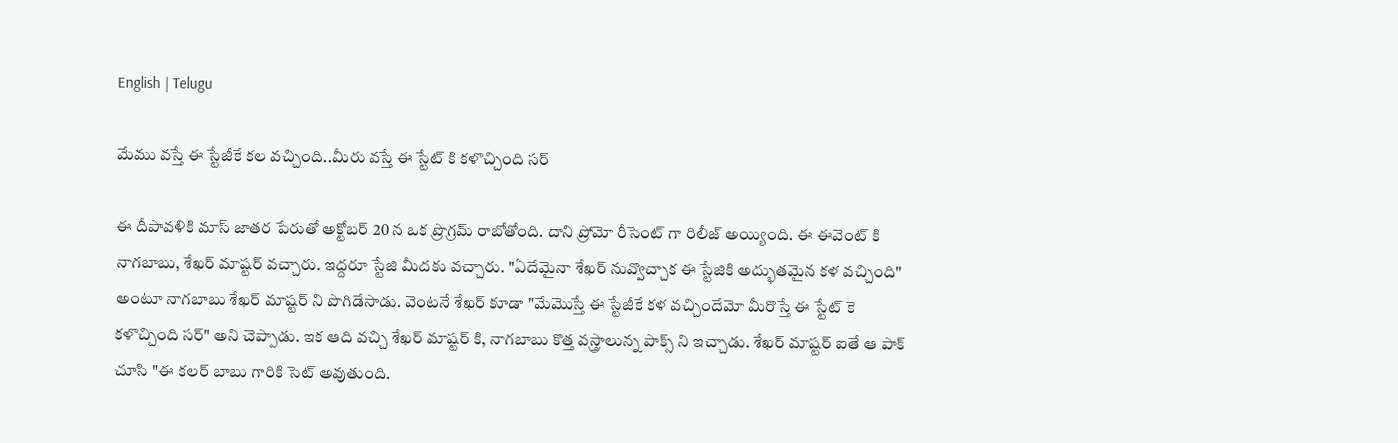English | Telugu

మేము వస్తే ఈ స్టేజీకే కల వచ్చింది..మీరు వస్తే ఈ స్టేట్ కి కళొచ్చింది సర్

ఈ దీపావళికి మాస్ జాతర పేరుతో అక్టోబర్ 20 న ఒక ప్రొగ్రమ్ రాబోతోంది. దాని ప్రోమో రీసెంట్ గా రిలీజ్ అయ్యింది. ఈ ఈవెంట్ కి నాగబాబు, శేఖర్ మాష్టర్ వచ్చారు. ఇద్దరూ స్టేజి మీదకు వచ్చారు. "ఏదేమైనా శేఖర్ నువ్వొచ్చాక ఈ స్టేజికి అద్భుతమైన కళ వచ్చింది" అంటూ నాగబాబు శేఖర్ మాష్టర్ ని పొగిడేసాడు. వెంటనే శేఖర్ కూడా "మేమొస్తే ఈ స్టేజీకే కళ వచ్చిందేమో మీరొస్తే ఈ స్టేట్ కె కళొచ్చింది సర్" అని చెప్పాడు. ఇక ఆది వచ్చి శేఖర్ మాష్టర్ కి, నాగబాబు కొత్త వస్త్రాలున్న పాక్స్ ని ఇచ్చాడు. శేఖర్ మాష్టర్ ఐతే ఆ పాక్ చూసి "ఈ కలర్ బాబు గారికి సెట్ అవుతుంది.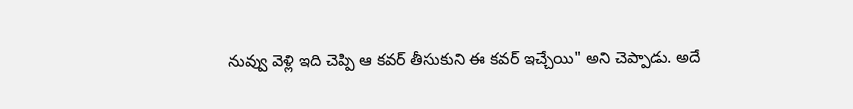నువ్వు వెళ్లి ఇది చెప్పి ఆ కవర్ తీసుకుని ఈ కవర్ ఇచ్చేయి" అని చెప్పాడు. అదే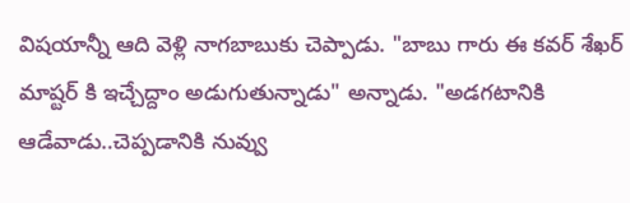విషయాన్నీ ఆది వెళ్లి నాగబాబుకు చెప్పాడు. "బాబు గారు ఈ కవర్ శేఖర్ మాష్టర్ కి ఇచ్చేద్దాం అడుగుతున్నాడు" అన్నాడు. "అడగటానికి ఆడేవాడు..చెప్పడానికి నువ్వు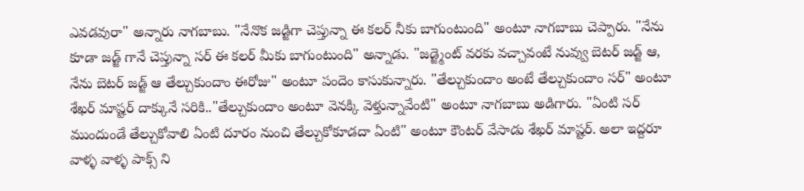ఎవడవురా" అన్నారు నాగబాబు. "నేనొక జడ్జిగా చెప్తున్నా ఈ కలర్ నీకు బాగుంటుంది" అంటూ నాగబాబు చెప్పారు. "నేను కూడా జడ్జ్ గానే చెప్తున్నా సర్ ఈ కలర్ మీకు బాగుంటుంది" అన్నాడు. "జడ్జ్మెంట్ వరకు వచ్చావంటే నువ్వు బెటర్ జడ్జ్ ఆ, నేను బెటర్ జడ్జ్ ఆ తేల్చుకుందాం ఈరోజు" అంటూ పందెం కాసుకున్నారు. "తేల్చుకుందాం అంటే తేల్చుకుందాం సర్" అంటూ శేఖర్ మాష్టర్ దాక్కునే సరికి.."తేల్చుకుందాం అంటూ వెనక్కి వెళ్తున్నావేంటి" అంటూ నాగబాబు అడిగారు. "ఏంటి సర్ ముందుండే తేల్చుకోవాలి ఏంటి దూరం నుంచి తేల్చుకోకూడదా ఏంటి" అంటూ కౌంటర్ వేసాడు శేఖర్ మాష్టర్. అలా ఇద్దరూ వాళ్ళ వాళ్ళ పాక్స్ ని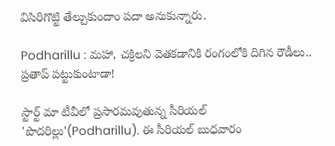విసిరిగొట్టి తేల్చుకుందాం పదా అనుకున్నారు.

Podharillu : మహా, చక్రిలని వెతకడానికి రంగంలోకి దిగిన రౌడీలు.. ప్రతాప్ పట్టుకుంటాడా!

స్టార్ట్ మా టీవీలో ప్రసారమవుతున్న సీరియల్ 'పొదరిల్లు'(Podharillu). ఈ సీరియల్ బుధవారం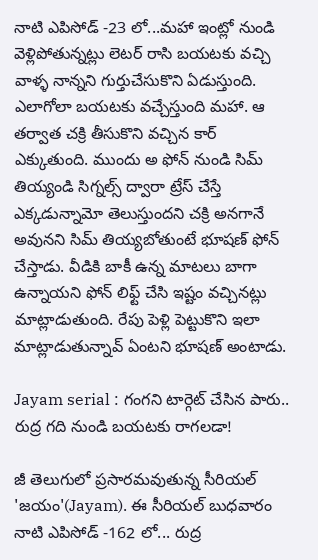నాటి ఎపిసోడ్ -23 లో...మహా ఇంట్లో నుండి వెళ్లిపోతున్నట్లు లెటర్ రాసి బయటకు వచ్చి వాళ్ళ నాన్నని గుర్తుచేసుకొని ఏడుస్తుంది. ఎలాగోలా బయటకు వచ్చేస్తుంది మహా. ఆ తర్వాత చక్రి తీసుకొని వచ్చిన కార్ ఎక్కుతుంది. ముందు అ ఫోన్ నుండి సిమ్ తియ్యండి సిగ్నల్స్ ద్వారా ట్రేస్ చేస్తే ఎక్కడున్నామో తెలుస్తుందని చక్రి అనగానే అవునని సిమ్ తియ్యబోతుంటే భూషణ్ ఫోన్ చేస్తాడు. వీడికి బాకీ ఉన్న మాటలు బాగా ఉన్నాయని ఫోన్ లిఫ్ట్ చేసి ఇష్టం వచ్చినట్లు మాట్లాడుతుంది. రేపు పెళ్లి పెట్టుకొని ఇలా మాట్లాడుతున్నావ్ ఏంటని భూషణ్ అంటాడు.

Jayam serial : గంగని టార్గెట్ చేసిన పారు.. రుద్ర గది నుండి బయటకు రాగలడా!

జీ తెలుగులో ప్రసారమవుతున్న సీరియల్ 'జయం'(Jayam). ఈ సీరియల్ బుధవారం నాటి ఎపిసోడ్ -162 లో... రుద్ర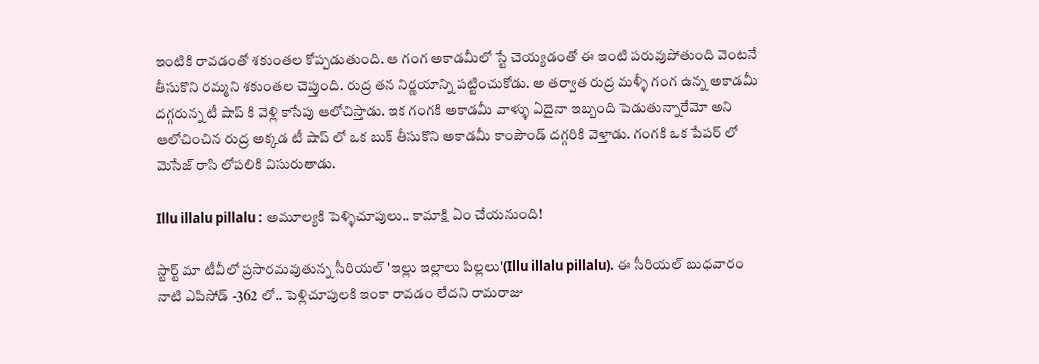ఇంటికి రావడంతో శకుంతల కోప్పడుతుంది. ఆ గంగ అకాడమీలో స్టే చెయ్యడంతో ఈ ఇంటి పరువుపోతుంది వెంటనే తీసుకొని రమ్మని శకుంతల చెప్తుంది. రుద్ర తన నిర్ణయాన్ని పట్టించుకోడు. అ తర్వాత రుద్ర మళ్ళీ గంగ ఉన్న అకాడమీ దగ్గరున్న టీ షాప్ కి వెళ్లి కాసేపు ఆలోచిస్తాడు. ఇక గంగకి అకాడమీ వాళ్ళు ఏదైనా ఇబ్బంది పెడుతున్నారేమో అని ఆలోచించిన రుద్ర అక్కడ టీ షాప్ లో ఒక బుక్ తీసుకొని అకాడమీ కాంపౌండ్ దగ్గరికి వెళ్తాడు. గంగకి ఒక పేపర్ లో మెసేజ్ రాసి లోపలికి విసురుతాడు.

Illu illalu pillalu : అమూల్యకి పెళ్ళిచూపులు.. కామాక్షి ఏం చేయనుంది!

స్టార్ట్ మా టీవీలో ప్రసారమవుతున్న సీరియల్ 'ఇల్లు ఇల్లాలు పిల్లలు'(Illu illalu pillalu). ఈ సీరియల్ బుధవారం నాటి ఎపిసోడ్ -362 లో.. పెళ్లిచూపులకి ఇంకా రావడం లేదని రామరాజు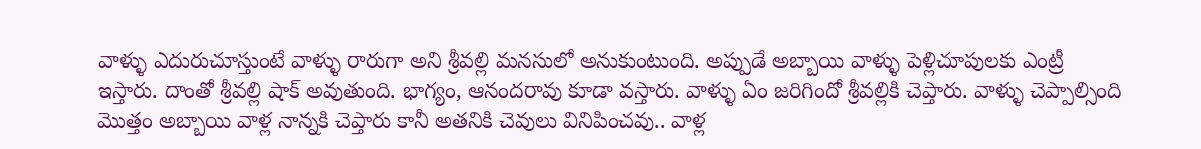వాళ్ళు ఎదురుచూస్తుంటే వాళ్ళు రారుగా అని శ్రీవల్లి మనసులో అనుకుంటుంది. అప్పుడే అబ్బాయి వాళ్ళు పెళ్లిచూపులకు ఎంట్రీ ఇస్తారు‌. దాంతో శ్రీవల్లి షాక్ అవుతుంది. భాగ్యం, ఆనందరావు కూడా వస్తారు. వాళ్ళు ఏం జరిగిందో శ్రీవల్లికి చెప్తారు. వాళ్ళు చెప్పాల్సింది మొత్తం అబ్బాయి వాళ్ల నాన్నకి చెప్తారు కానీ అతనికి చెవులు వినిపించవు.. వాళ్ల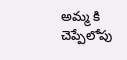అమ్మ కి చెప్పేలోపు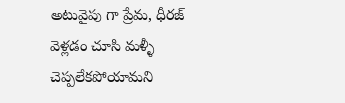అటువైపు గా ప్రేమ, ధీరజ్ వెళ్లడం చూసి మళ్ళీ చెప్పలేకపోయామని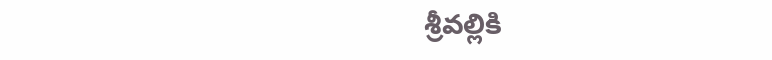శ్రీవల్లికి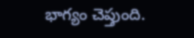భాగ్యం చెప్తుంది.